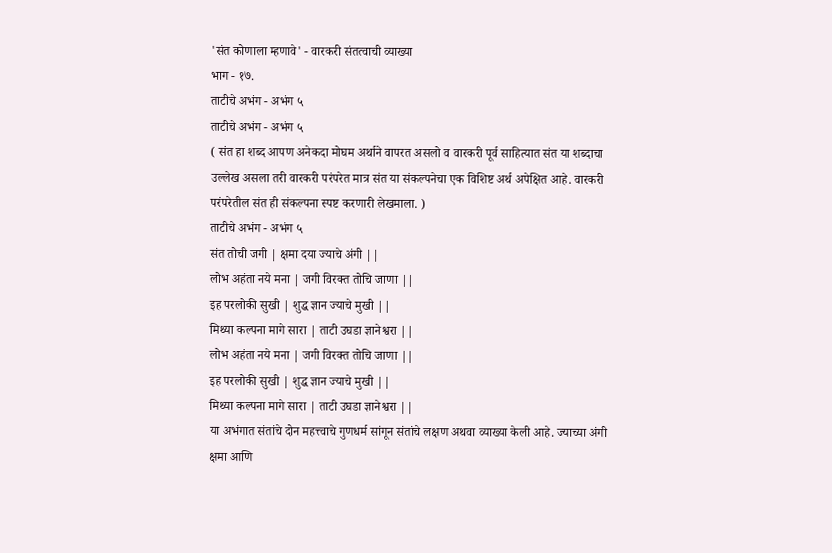'संत कोणाला म्हणावे' - वारकरी संतत्वाची व्याख्या
भाग - १७.
ताटीचे अभंग - अभंग ५
ताटीचे अभंग - अभंग ५
( संत हा शब्द आपण अनेकदा मोघम अर्थाने वापरत असलो व वारकरी पूर्व साहित्यात संत या शब्दाचा उल्लेख असला तरी वारकरी परंपरेत मात्र संत या संकल्पनेचा एक विशिष्ट अर्थ अपेक्षित आहे. वारकरी परंपरेतील संत ही संकल्पना स्पष्ट करणारी लेखमाला. )
ताटीचे अभंग - अभंग ५
संत तोची जगी | क्षमा दया ज्याचे अंगी ||
लोभ अहंता नये मना | जगी विरक्त तोचि जाणा ||
इह परलोकी सुखी | शुद्ध ज्ञान ज्याचे मुखी ||
मिथ्या कल्पना मागे सारा | ताटी उघडा ज्ञानेश्वरा ||
लोभ अहंता नये मना | जगी विरक्त तोचि जाणा ||
इह परलोकी सुखी | शुद्ध ज्ञान ज्याचे मुखी ||
मिथ्या कल्पना मागे सारा | ताटी उघडा ज्ञानेश्वरा ||
या अभंगात संतांचे दोन महत्त्वाचे गुणधर्म सांगून संतांचे लक्षण अथवा व्याख्या केली आहे. ज्याच्या अंगी क्षमा आणि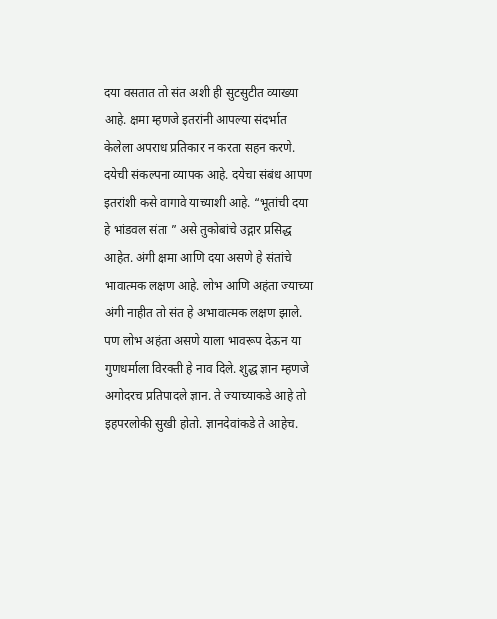दया वसतात तो संत अशी ही सुटसुटीत व्याख्या आहे. क्षमा म्हणजे इतरांनी आपल्या संदर्भात केलेला अपराध प्रतिकार न करता सहन करणे. दयेची संकल्पना व्यापक आहे. दयेचा संबंध आपण इतरांशी कसे वागावे याच्याशी आहे. “भूतांची दया हे भांडवल संता ” असे तुकोबांचे उद्गार प्रसिद्ध आहेत. अंगी क्षमा आणि दया असणे हे संतांचे भावात्मक लक्षण आहे. लोभ आणि अहंता ज्याच्या अंगी नाहीत तो संत हे अभावात्मक लक्षण झाले. पण लोभ अहंता असणे याला भावरूप देऊन या गुणधर्माला विरक्ती हे नाव दिले. शुद्ध ज्ञान म्हणजे अगोदरच प्रतिपादले ज्ञान. ते ज्याच्याकडे आहे तो इहपरलोकी सुखी होतो. ज्ञानदेवांकडे ते आहेच.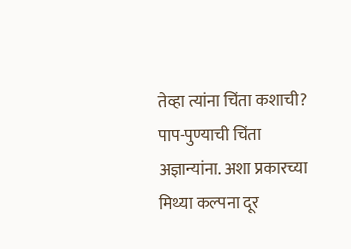तेव्हा त्यांना चिंता कशाची? पाप-पुण्याची चिंता अज्ञान्यांना. अशा प्रकारच्या मिथ्या कल्पना दूर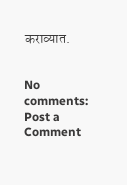कराव्यात.


No comments:
Post a Comment